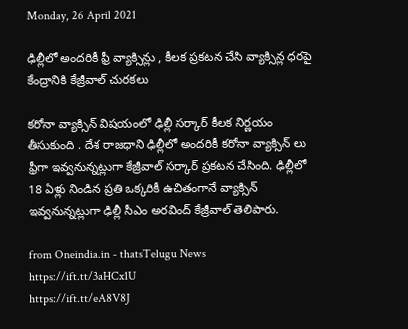Monday, 26 April 2021

ఢిల్లీలో అందరికీ ఫ్రీ వ్యాక్సిన్లు , కీలక ప్రకటన చేసి వ్యాక్సిన్ల ధరపై కేంద్రానికి కేజ్రీవాల్ చురకలు

కరోనా వ్యాక్సిన్ విషయంలో ఢిల్లీ సర్కార్ కీలక నిర్ణయం తీసుకుంది . దేశ రాజధాని ఢిల్లీలో అందరికీ కరోనా వ్యాక్సిన్ లు ఫ్రీగా ఇవ్వనున్నట్లుగా కేజ్రీవాల్ సర్కార్ ప్రకటన చేసింది. ఢిల్లీలో 18 ఏళ్లు నిండిన ప్రతి ఒక్కరికీ ఉచితంగానే వ్యాక్సిన్ ఇవ్వనున్నట్లుగా ఢిల్లీ సీఎం అరవింద్ కేజ్రీవాల్ తెలిపారు.

from Oneindia.in - thatsTelugu News https://ift.tt/3aHCx1U
https://ift.tt/eA8V8J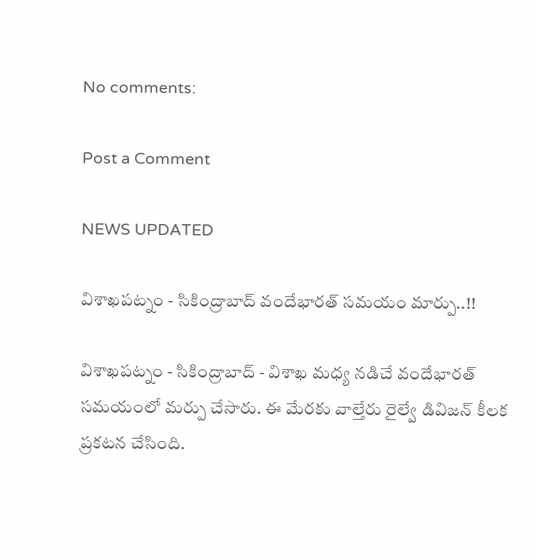No comments:

Post a Comment

NEWS UPDATED

విశాఖపట్నం - సికింద్రాబాద్ వందేభారత్ సమయం మార్పు..!!

విశాఖపట్నం - సికింద్రాబాద్ - విశాఖ మధ్య నడిచే వందేభారత్ సమయంలో మర్పు చేసారు. ఈ మేరకు వాల్తేరు రైల్వే డివిజన్ కీలక ప్రకటన చేసింది.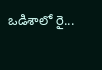ఒడిశాలో రై...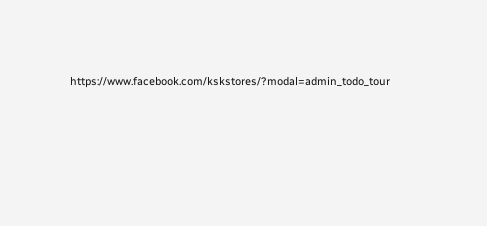https://www.facebook.com/kskstores/?modal=admin_todo_tour